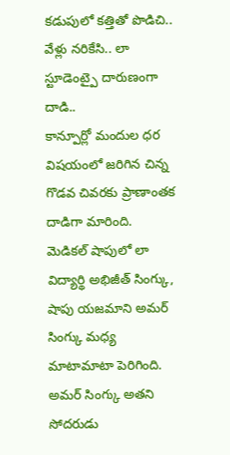కడుపులో కత్తితో పొడిచి.. వేళ్లు నరికేసి.. లా స్టూడెంట్పై దారుణంగా దాడి..
కాన్పూర్లో మందుల ధర విషయంలో జరిగిన చిన్న గొడవ చివరకు ప్రాణాంతక దాడిగా మారింది. మెడికల్ షాపులో లా విద్యార్థి అభిజీత్ సింగ్కు, షాపు యజమాని అమర్ సింగ్కు మధ్య మాటామాటా పెరిగింది. అమర్ సింగ్కు అతని సోదరుడు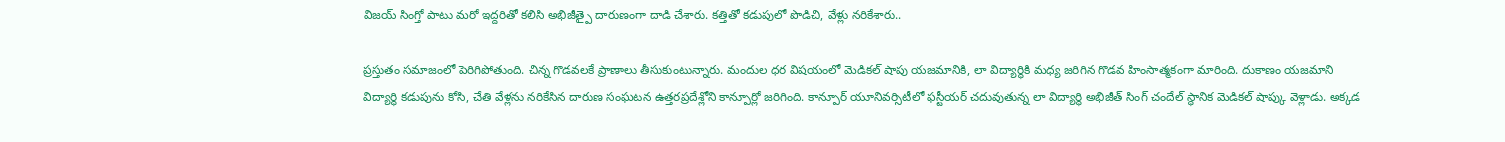విజయ్ సింగ్తో పాటు మరో ఇద్దరితో కలిసి అభిజీత్పై దారుణంగా దాడి చేశారు. కత్తితో కడుపులో పొడిచి, వేళ్లు నరికేశారు..

ప్రస్తుతం సమాజంలో పెరిగిపోతుంది. చిన్న గొడవలకే ప్రాణాలు తీసుకుంటున్నారు. మందుల ధర విషయంలో మెడికల్ షాపు యజమానికి, లా విద్యార్థికి మధ్య జరిగిన గొడవ హింసాత్మకంగా మారింది. దుకాణం యజమాని విద్యార్థి కడుపును కోసి, చేతి వేళ్లను నరికేసిన దారుణ సంఘటన ఉత్తరప్రదేశ్లోని కాన్పూర్లో జరిగింది. కాన్పూర్ యూనివర్సిటీలో ఫస్టీయర్ చదువుతున్న లా విద్యార్థి అభిజీత్ సింగ్ చందేల్ స్థానిక మెడికల్ షాప్కు వెళ్లాడు. అక్కడ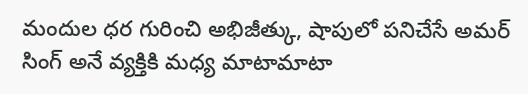మందుల ధర గురించి అభిజీత్కు, షాపులో పనిచేసే అమర్ సింగ్ అనే వ్యక్తికి మధ్య మాటామాటా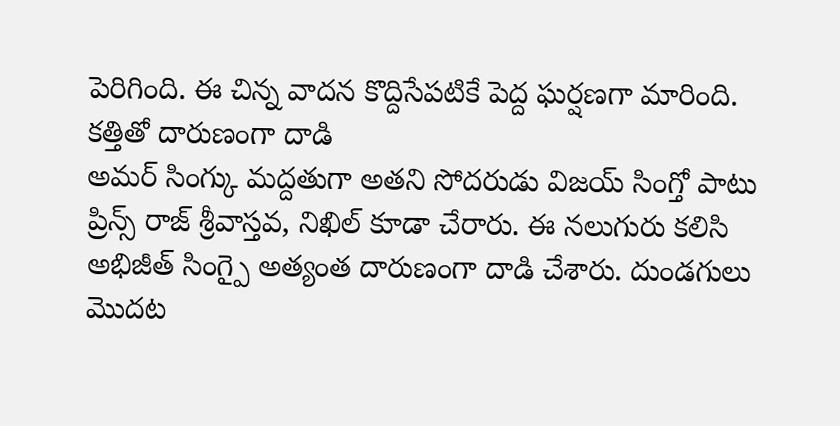పెరిగింది. ఈ చిన్న వాదన కొద్దిసేపటికే పెద్ద ఘర్షణగా మారింది.
కత్తితో దారుణంగా దాడి
అమర్ సింగ్కు మద్దతుగా అతని సోదరుడు విజయ్ సింగ్తో పాటు ప్రిన్స్ రాజ్ శ్రీవాస్తవ, నిఖిల్ కూడా చేరారు. ఈ నలుగురు కలిసి అభిజీత్ సింగ్పై అత్యంత దారుణంగా దాడి చేశారు. దుండగులు మొదట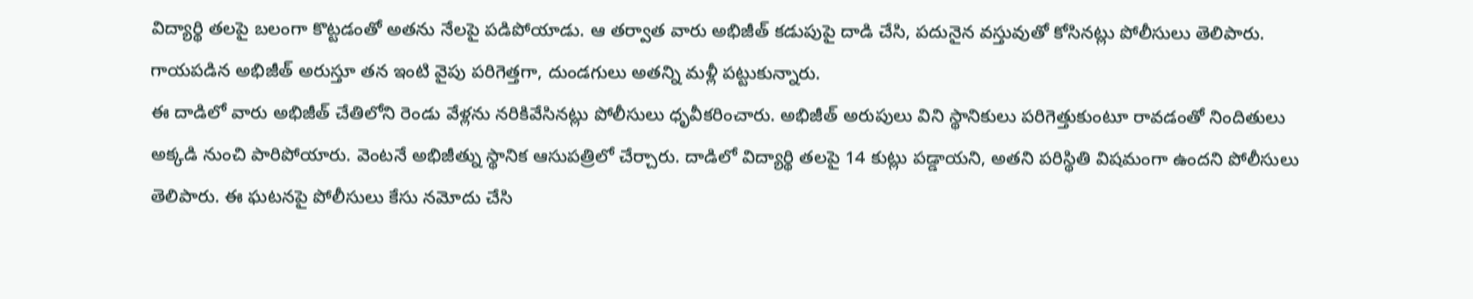విద్యార్థి తలపై బలంగా కొట్టడంతో అతను నేలపై పడిపోయాడు. ఆ తర్వాత వారు అభిజీత్ కడుపుపై దాడి చేసి, పదునైన వస్తువుతో కోసినట్లు పోలీసులు తెలిపారు. గాయపడిన అభిజీత్ అరుస్తూ తన ఇంటి వైపు పరిగెత్తగా, దుండగులు అతన్ని మళ్లీ పట్టుకున్నారు.
ఈ దాడిలో వారు అభిజీత్ చేతిలోని రెండు వేళ్లను నరికివేసినట్లు పోలీసులు ధృవీకరించారు. అభిజీత్ అరుపులు విని స్థానికులు పరిగెత్తుకుంటూ రావడంతో నిందితులు అక్కడి నుంచి పారిపోయారు. వెంటనే అభిజీత్ను స్థానిక ఆసుపత్రిలో చేర్చారు. దాడిలో విద్యార్థి తలపై 14 కుట్లు పడ్డాయని, అతని పరిస్థితి విషమంగా ఉందని పోలీసులు తెలిపారు. ఈ ఘటనపై పోలీసులు కేసు నమోదు చేసి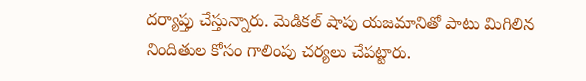దర్యాప్తు చేస్తున్నారు. మెడికల్ షాపు యజమానితో పాటు మిగిలిన నిందితుల కోసం గాలింపు చర్యలు చేపట్టారు.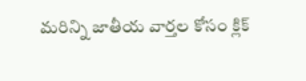మరిన్ని జాతీయ వార్తల కోసం క్లిక్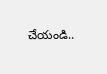చేయండి..